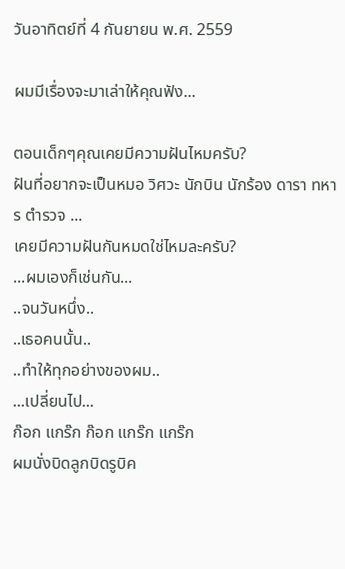วันอาทิตย์ที่ 4 กันยายน พ.ศ. 2559

ผมมีเรื่องจะมาเล่าให้คุณฟัง...

ตอนเด็กๆคุณเคยมีความฝันไหมครับ?
ฝันที่อยากจะเป็นหมอ วิศวะ นักบิน นักร้อง ดารา ทหาร ตำรวจ ...
เคยมีความฝันกันหมดใช่ไหมละครับ?
...ผมเองก็เช่นกัน...
..จนวันหนึ่ง..
..เธอคนนั้น..
..ทำให้ทุกอย่างของผม..
...เปลี่ยนไป...
ก๊อก แกร๊ก ก๊อก แกร๊ก แกร๊ก
ผมนั่งบิดลูกบิดรูบิค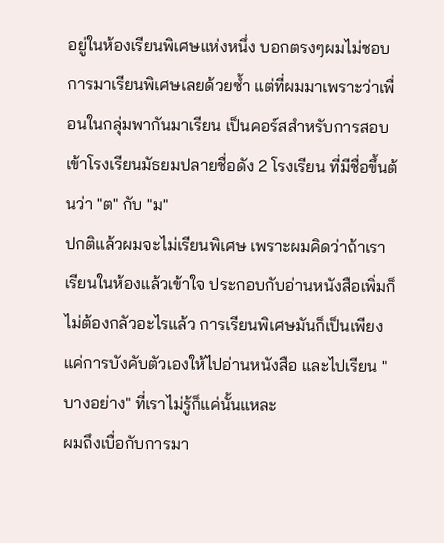อยู่ในห้องเรียนพิเศษแห่งหนึ่ง บอกตรงๆผมไม่ชอบการมาเรียนพิเศษเลยด้วยซ้ำ แต่ที่ผมมาเพราะว่าเพื่อนในกลุ่มพากันมาเรียน เป็นคอร์สสำหรับการสอบเข้าโรงเรียนมัธยมปลายชื่อดัง 2 โรงเรียน ที่มีชื่อขึ้นต้นว่า "ต" กับ "ม"
ปกติแล้วผมจะไม่เรียนพิเศษ เพราะผมคิดว่าถ้าเราเรียนในห้องแล้วเข้าใจ ประกอบกับอ่านหนังสือเพิ่มก็ไม่ต้องกลัวอะไรแล้ว การเรียนพิเศษมันก็เป็นเพียงแค่การบังคับตัวเองให้ไปอ่านหนังสือ และไปเรียน "บางอย่าง" ที่เราไม่รู้ก็แค่นั้นแหละ
ผมถึงเบื่อกับการมา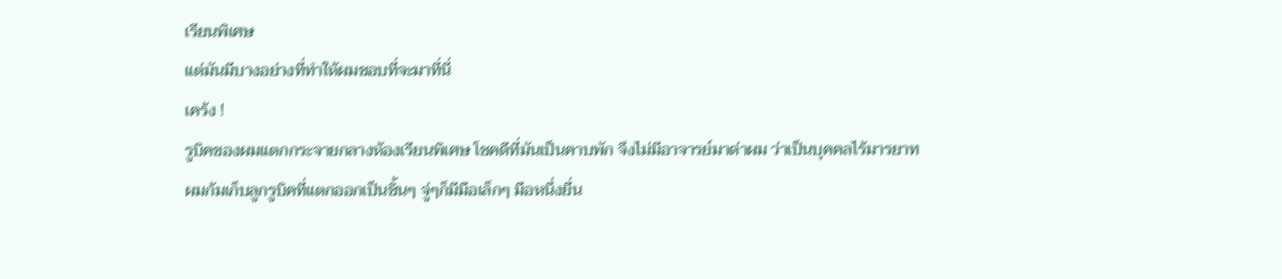เรียนพิเศษ
แต่มันมีบางอย่างที่ทำให้ผมชอบที่จะมาที่นี่
เคร้ง !
รูบิคของผมแตกกระจายกลางห้องเรียนพิเศษ โชคดีที่มันเป็นคาบพัก จึงไม่มีอาจารย์มาด่าผม ว่าเป็นบุคคลไร้มารยาท
ผมก้มเก็บลูกรูบิคที่แตกออกเป็นชิ้นๆ จู่ๆก็มีมือเล็กๆ มือหนึ่งยื่น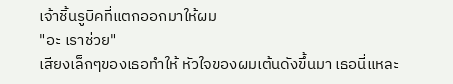เจ้าชิ้นรูบิคที่แตกออกมาให้ผม
"อะ เราช่วย"
เสียงเล็กๆของเธอทำให้ หัวใจของผมเต้นดังขึ้นมา เธอนี่แหละ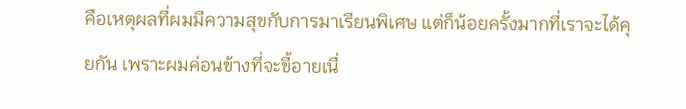คือเหตุผลที่ผมมีความสุขกับการมาเรียนพิเศษ แต่ก็น้อยครั้งมากที่เราจะได้คุยกัน เพราะผมค่อนข้างที่จะขี้อายเนื่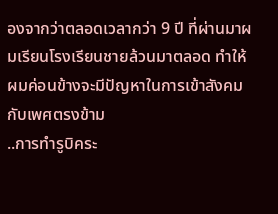องจากว่าตลอดเวลากว่า 9 ปี ที่ผ่านมาผมเรียนโรงเรียนชายล้วนมาตลอด ทำให้ผมค่อนข้างจะมีปัญหาในการเข้าสังคมกับเพศตรงข้าม
..การทำรูบิคระ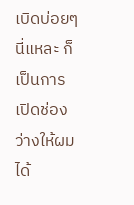เบิดบ่อยๆนี่แหละ ก็เป็นการเปิดช่องว่างให้ผมได้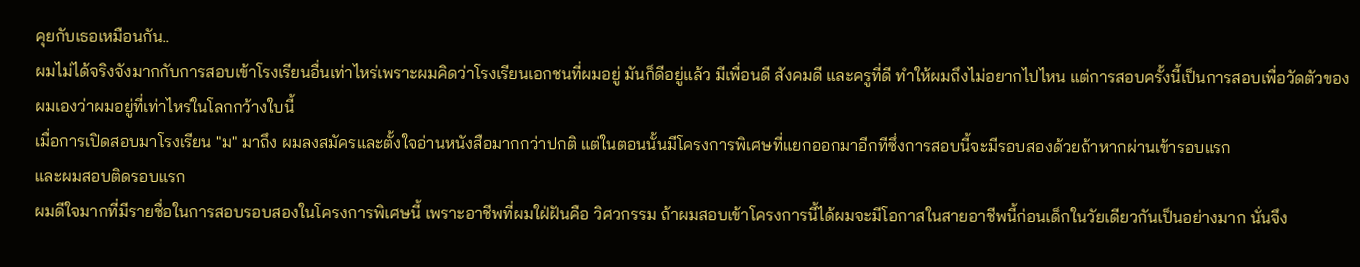คุยกับเธอเหมือนกัน..
ผมไม่ได้จริงจังมากกับการสอบเข้าโรงเรียนอื่นเท่าไหร่เพราะผมคิดว่าโรงเรียนเอกชนที่ผมอยู่ มันก็ดีอยู่แล้ว มีเพื่อนดี สังคมดี และครูที่ดี ทำให้ผมถึงไม่อยากไปไหน แต่การสอบครั้งนี้เป็นการสอบเพื่อวัดตัวของผมเองว่าผมอยู่ที่เท่าไหร่ในโลกกว้างใบนี้
เมื่อการเปิดสอบมาโรงเรียน "ม" มาถึง ผมลงสมัครและตั้งใจอ่านหนังสือมากกว่าปกติ แต่ในตอนนั้นมีโครงการพิเศษที่แยกออกมาอีกทีซึ่งการสอบนี้จะมีรอบสองด้วยถ้าหากผ่านเข้ารอบแรก
และผมสอบติดรอบแรก
ผมดีใจมากที่มีรายชื่อในการสอบรอบสองในโครงการพิเศษนี้ เพราะอาชีพที่ผมใฝ่ฝันคือ วิศวกรรม ถ้าผมสอบเข้าโครงการนี้ได้ผมจะมีโอกาสในสายอาชีพนี้ก่อนเด็กในวัยเดียวกันเป็นอย่างมาก นั่นจึง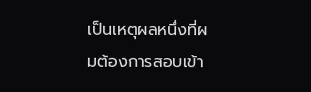เป็นเหตุผลหนึ่งที่ผมต้องการสอบเข้า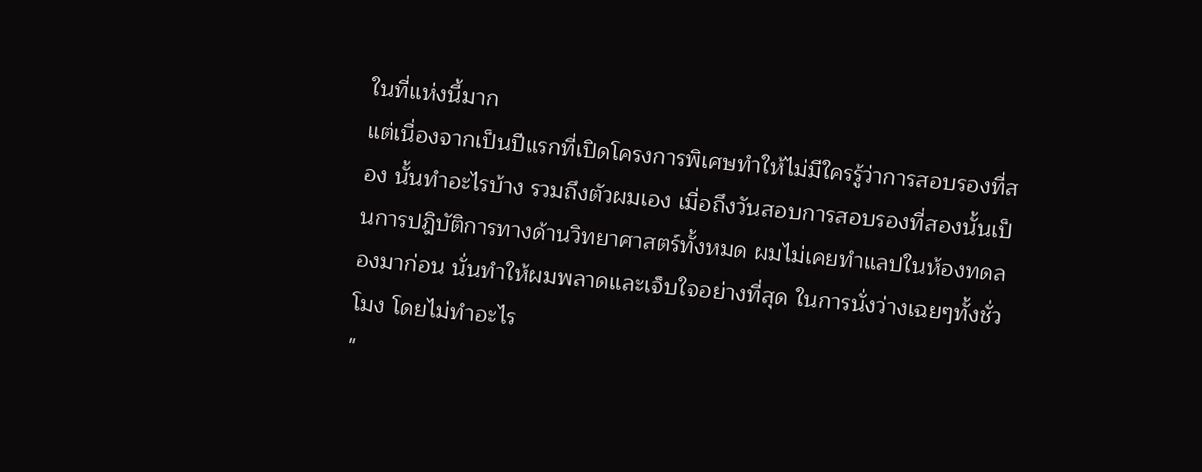ในที่แห่งนี้มาก
แต่เนื่องจากเป็นปีแรกที่เปิดโครงการพิเศษทำให้ไม่มีใครรู้ว่าการสอบรองที่สอง นั้นทำอะไรบ้าง รวมถึงตัวผมเอง เมื่อถึงวันสอบการสอบรองที่สองนั้นเป็นการปฎิบัติการทางด้านวิทยาศาสตร์ทั้งหมด ผมไม่เคยทำแลปในห้องทดลองมาก่อน นั่นทำให้ผมพลาดและเจ็บใจอย่างที่สุด ในการนั่งว่างเฉยๆทั้งชั่วโมง โดยไม่ทำอะไร
"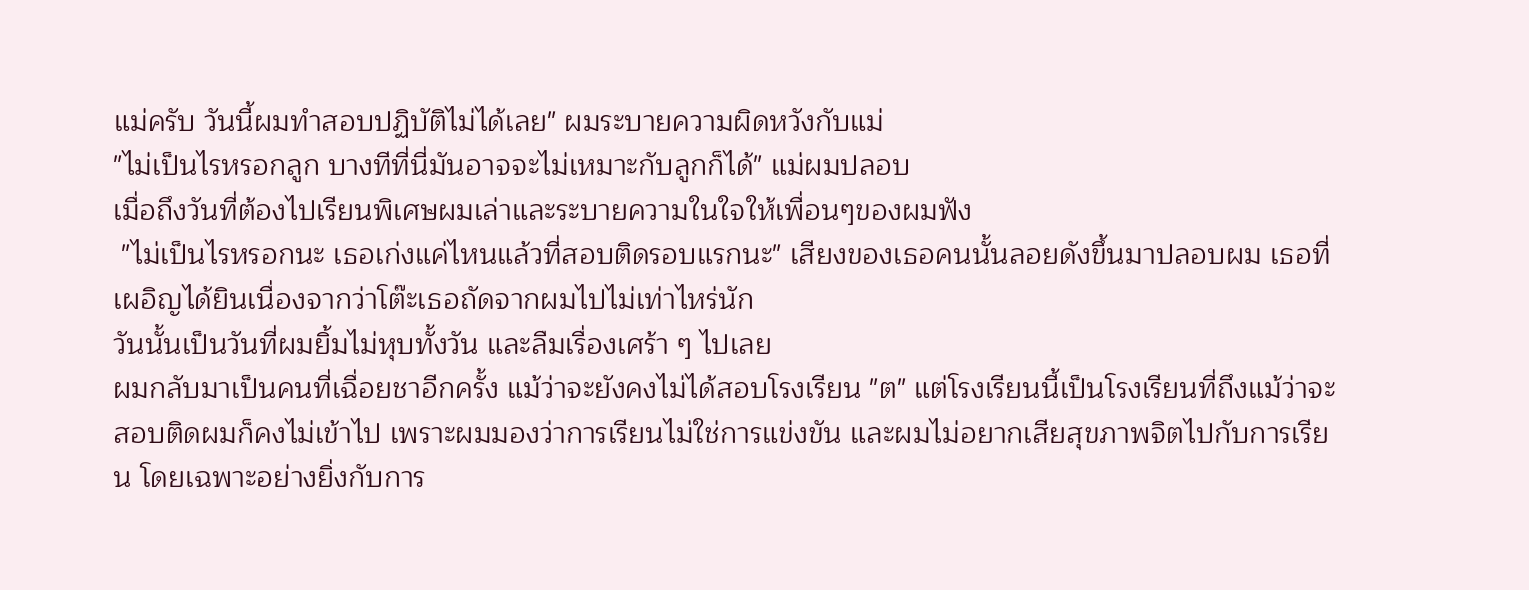แม่ครับ วันนี้ผมทำสอบปฏิบัติไม่ได้เลย" ผมระบายความผิดหวังกับแม่
"ไม่เป็นไรหรอกลูก บางทีที่นี่มันอาจจะไม่เหมาะกับลูกก็ได้" แม่ผมปลอบ
เมื่อถึงวันที่ต้องไปเรียนพิเศษผมเล่าและระบายความในใจให้เพื่อนๆของผมฟัง
 "ไม่เป็นไรหรอกนะ เธอเก่งแค่ไหนแล้วที่สอบติดรอบแรกนะ" เสียงของเธอคนนั้นลอยดังขึ้นมาปลอบผม เธอที่เผอิญได้ยินเนื่องจากว่าโต๊ะเธอถัดจากผมไปไม่เท่าไหร่นัก
วันนั้นเป็นวันที่ผมยิ้มไม่หุบทั้งวัน และลืมเรื่องเศร้า ๆ ไปเลย
ผมกลับมาเป็นคนที่เฉื่อยชาอีกครั้ง แม้ว่าจะยังคงไม่ได้สอบโรงเรียน "ต" แต่โรงเรียนนี้เป็นโรงเรียนที่ถึงแม้ว่าจะสอบติดผมก็คงไม่เข้าไป เพราะผมมองว่าการเรียนไม่ใช่การแข่งขัน และผมไม่อยากเสียสุขภาพจิตไปกับการเรียน โดยเฉพาะอย่างยิ่งกับการ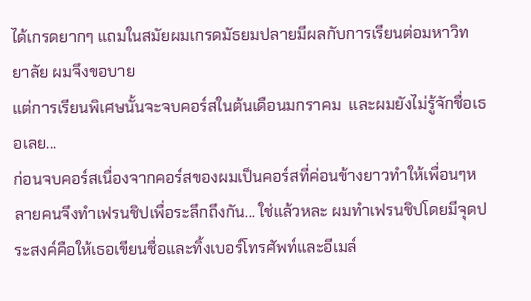ได้เกรดยากๆ แถมในสมัยผมเกรดมัธยมปลายมีผลกับการเรียนต่อมหาวิทยาลัย ผมจึงขอบาย
แต่การเรียนพิเศษนั้นจะจบคอร์สในต้นเดือนมกราคม  และผมยังไม่รู้จักชื่อเธอเลย...
ก่อนจบคอร์สเนื่องจากคอร์สของผมเป็นคอร์สที่ค่อนข้างยาวทำให้เพื่อนๆหลายคนจึงทำเฟรนชิปเพื่อระลึกถึงกัน... ใช่แล้วหละ ผมทำเฟรนชิปโดยมีจุดประสงค์คือให้เธอเขียนชื่อและทิ้งเบอร์โทรศัพท์และอีเมล์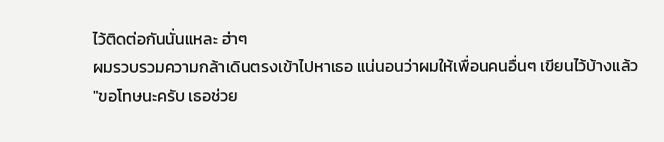ไว้ติดต่อกันนั่นแหละ ฮ่าๆ
ผมรวบรวมความกล้าเดินตรงเข้าไปหาเธอ แน่นอนว่าผมให้เพื่อนคนอื่นๆ เขียนไว้บ้างแล้ว
"ขอโทษนะครับ เธอช่วย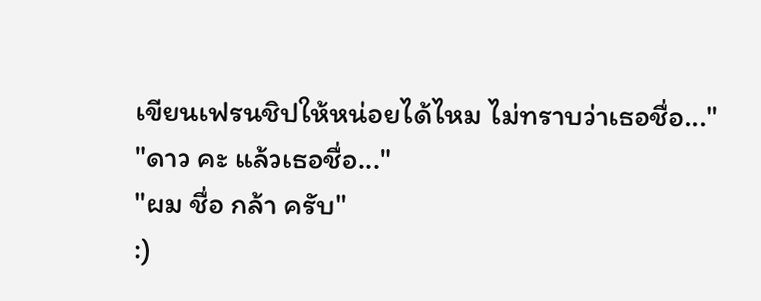เขียนเฟรนชิปให้หน่อยได้ไหม ไม่ทราบว่าเธอชื่อ..."
"ดาว คะ แล้วเธอชื่อ..."
"ผม ชื่อ กล้า ครับ"
:)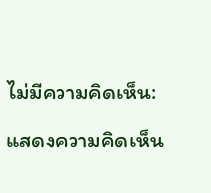ไม่มีความคิดเห็น:

แสดงความคิดเห็น